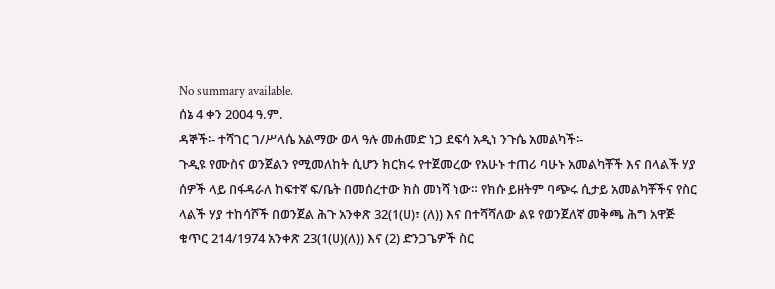No summary available.
ሰኔ 4 ቀን 2004 ዓ.ም.
ዳኞች፡- ተሻገር ገ/ሥላሴ አልማው ወላ ዓሉ መሐመድ ነጋ ደፍሳ አዲነ ንጉሴ አመልካች፡-
ጉዲዩ የሙስና ወንጀልን የሚመለከት ሲሆን ክርክሩ የተጀመረው የአሁኑ ተጠሪ ባሁኑ አመልካቾች እና በላልች ሃያ ሰዎች ላይ በፋዳራለ ከፍተኛ ፍ/ቤት በመሰረተው ክስ መነሻ ነው። የክሱ ይዘትም ባጭሩ ሲታይ አመልካቾችና የስር ላልች ሃያ ተከሳሾች በወንጀል ሕጉ አንቀጽ 32(1(ሀ)፣ (ለ)) እና በተሻሻለው ልዩ የወንጀለኛ መቅጫ ሕግ አዋጅ ቁጥር 214/1974 አንቀጽ 23(1(ሀ)(ለ)) እና (2) ድንጋጌዎች ስር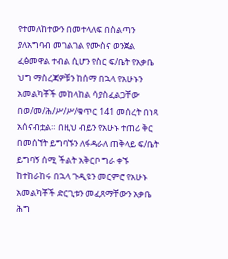የተመለከተውን በመተላለፍ በስልጣን ያለአግባብ መገልገል የሙስና ወንጀል ፈፅመዋል ተብል ሲሆን የስር ፍ/ቤት የአቃቤ ህግ ማስረጃዎቹን ከሰማ በኋላ የአሁኑን አመልካቾች መከላከል ሳያስፈልጋቸው በወ/መ/ሕ/ሥ/ሥ/ቁጥር 141 መሰረት በነጻ አሰናብቷል። በዚህ ብይን የአሁኑ ተጠሪ ቅር በመሰኘት ይግባኙን ለፋዳራለ ጠቅላይ ፍ/ቤት ይግባኝ ሰሚ ችልት አቅርቦ ግራ ቀኙ ከተከራከሩ በኋላ ጉዲዩን መርምሮ የአሁኑ አመልካቾች ድርጊቱን መፈጸማቸውን አቃቤ ሕግ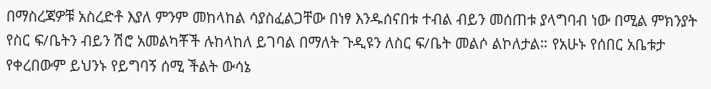በማስረጃዎቹ አስረድቶ እያለ ምንም መከላከል ሳያስፈልጋቸው በነፃ እንዱሰናበቱ ተብል ብይን መሰጠቱ ያላግባብ ነው በሚል ምክንያት የስር ፍ/ቤትን ብይን ሽሮ አመልካቾች ሉከላከለ ይገባል በማለት ጉዲዩን ለስር ፍ/ቤት መልሶ ልኮለታል። የአሁኑ የሰበር አቤቱታ የቀረበውም ይህንኑ የይግባኝ ሰሚ ችልት ውሳኔ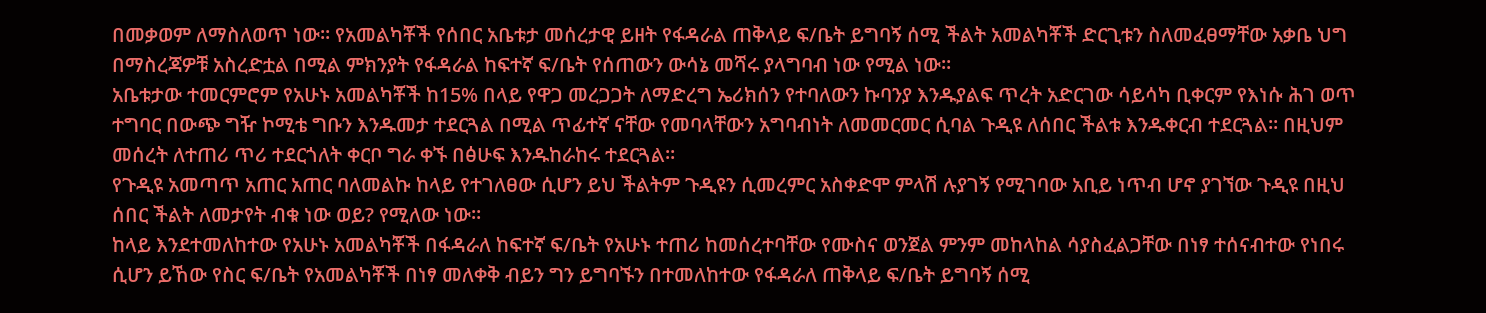በመቃወም ለማስለወጥ ነው። የአመልካቾች የሰበር አቤቱታ መሰረታዊ ይዘት የፋዳራል ጠቅላይ ፍ/ቤት ይግባኝ ሰሚ ችልት አመልካቾች ድርጊቱን ስለመፈፀማቸው አቃቤ ህግ በማስረጃዎቹ አስረድቷል በሚል ምክንያት የፋዳራል ከፍተኛ ፍ/ቤት የሰጠውን ውሳኔ መሻሩ ያላግባብ ነው የሚል ነው።
አቤቱታው ተመርምሮም የአሁኑ አመልካቾች ከ15% በላይ የዋጋ መረጋጋት ለማድረግ ኤሪክሰን የተባለውን ኩባንያ እንዱያልፍ ጥረት አድርገው ሳይሳካ ቢቀርም የእነሱ ሕገ ወጥ ተግባር በውጭ ግዥ ኮሚቴ ግቡን እንዱመታ ተደርጓል በሚል ጥፊተኛ ናቸው የመባላቸውን አግባብነት ለመመርመር ሲባል ጉዲዩ ለሰበር ችልቱ እንዱቀርብ ተደርጓል። በዚህም መሰረት ለተጠሪ ጥሪ ተደርጎለት ቀርቦ ግራ ቀኙ በፅሁፍ እንዱከራከሩ ተደርጓል።
የጉዲዩ አመጣጥ አጠር አጠር ባለመልኩ ከላይ የተገለፀው ሲሆን ይህ ችልትም ጉዲዩን ሲመረምር አስቀድሞ ምላሽ ሉያገኝ የሚገባው አቢይ ነጥብ ሆኖ ያገኘው ጉዲዩ በዚህ ሰበር ችልት ለመታየት ብቁ ነው ወይ? የሚለው ነው።
ከላይ እንደተመለከተው የአሁኑ አመልካቾች በፋዳራለ ከፍተኛ ፍ/ቤት የአሁኑ ተጠሪ ከመሰረተባቸው የሙስና ወንጀል ምንም መከላከል ሳያስፈልጋቸው በነፃ ተሰናብተው የነበሩ ሲሆን ይኸው የስር ፍ/ቤት የአመልካቾች በነፃ መለቀቅ ብይን ግን ይግባኙን በተመለከተው የፋዳራለ ጠቅላይ ፍ/ቤት ይግባኝ ሰሚ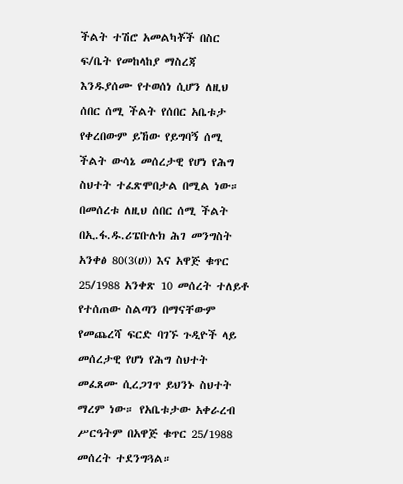ችልት ተሽሮ አመልካቾች በስር ፍ/ቤት የመከላከያ ማስረጃ እንዱያሰሙ የተወሰነ ሲሆን ለዚህ ሰበር ሰሚ ችልት የሰበር አቤቱታ የቀረበውም ይኸው የይግባኝ ሰሚ ችልት ውሳኔ መሰረታዊ የሆነ የሕግ ስህተት ተፈጽሞበታል በሚል ነው።
በመሰረቱ ለዚህ ሰበር ሰሚ ችልት በኢ.ፋ.ዱ.ሪፔቡሉክ ሕገ መንግስት አንቀፅ 80(3(ሀ)) እና አዋጅ ቁጥር 25/1988 አንቀጽ 10 መሰረት ተለይቶ የተሰጠው ስልጣን በማናቸውም የመጨረሻ ፍርድ ባገኙ ጉዲዮች ላይ መሰረታዊ የሆነ የሕግ ስህተት መፈጸሙ ሲረጋገጥ ይህንኑ ስህተት ማረም ነው። የአቤቱታው አቀራረብ ሥርዓትም በአዋጅ ቁጥር 25/1988 መሰረት ተደንግጓል።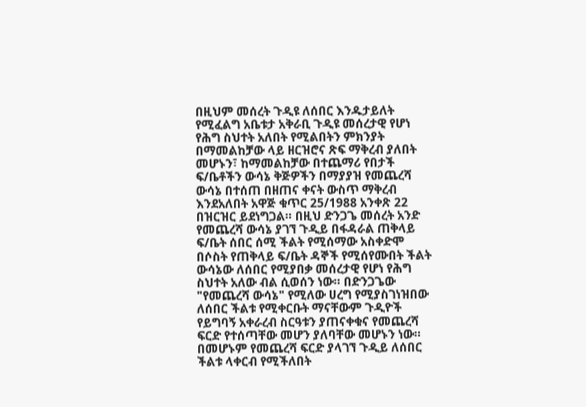በዚህም መሰረት ጉዲዩ ለሰበር እንዱታይለት የሚፈልግ አቤቱታ አቅራቢ ጉዲዩ መሰረታዊ የሆነ የሕግ ስህተት አለበት የሚልበትን ምክንያት በማመልከቻው ላይ ዘርዝሮና ጽፍ ማቅረብ ያለበት መሆኑን፣ ከማመልከቻው በተጨማሪ የበታች ፍ/ቤቶችን ውሳኔ ቅጅዎችን በማያያዝ የመጨረሻ ውሳኔ በተሰጠ በዘጠና ቀናት ውስጥ ማቅረብ እንደአለበት አዋጅ ቁጥር 25/1988 አንቀጽ 22 በዝርዝር ይደነግጋል። በዚህ ድንጋጌ መሰረት አንድ የመጨረሻ ውሳኔ ያገኘ ጉዲይ በፋዳራል ጠቅላይ ፍ/ቤት ሰበር ሰሚ ችልት የሚሰማው አስቀድሞ በሶስት የጠቅላይ ፍ/ቤት ዳኞች የሚሰየሙበት ችልት ውሳኔው ለሰበር የሚያበቃ መሰረታዊ የሆነ የሕግ ስህተት አለው ብል ሲወሰን ነው። በድንጋጌው "የመጨረሻ ውሳኔ" የሚለው ሀረግ የሚያስገነዝበው ለሰበር ችልቱ የሚቀርቡት ማናቸውም ጉዲዮች የይግባኝ አቀራረብ ስርዓቱን ያጠናቀቁና የመጨረሻ ፍርድ የተሰጣቸው መሆን ያለባቸው መሆኑን ነው። በመሆኑም የመጨረሻ ፍርድ ያላገኘ ጉዲይ ለሰበር ችልቱ ላቀርብ የሚችለበት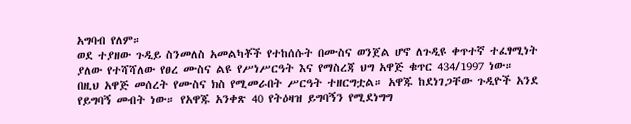አግባብ የለም።
ወደ ተያዘው ጉዲይ ስንመለስ አመልካቾች የተከሰሱት በሙስና ወንጀል ሆኖ ለጉዲዩ ቀጥተኛ ተፈፃሚነት ያለው የተሻሻለው የፀረ ሙስና ልዩ የሥነሥርዓት እና የማስረጃ ህግ አዋጅ ቁጥር 434/1997 ነው። በዚህ አዋጅ መሰረት የሙስና ክስ የሚመራበት ሥርዓት ተዘርግቷል። አዋጁ ከደነገጋቸው ጉዲዮች አንደ የይግባኝ መብት ነው። የአዋጁ አንቀጽ 40 የትዕዛዝ ይግባኝን የሚደነግግ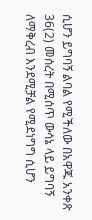ሲሆን ይግባኝ ልባል የሚችለው በአዋጁ አንቀጽ 36(2) መሰረት በሚሰጥ ውሳኔ ላይ ይግባኝ ለማቅረብ እንደሚቻል የሚደነግግ ሲሆን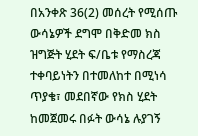በአንቀጽ 36(2) መሰረት የሚሰጡ ውሳኔዎች ደግሞ በቅድመ ክስ ዝግጅት ሂደት ፍ/ቤቱ የማስረጃ ተቀባይነትን በተመለከተ በሚነሳ ጥያቄ፣ መደበኛው የክስ ሂደት ከመጀመሩ በፉት ውሳኔ ሉያገኝ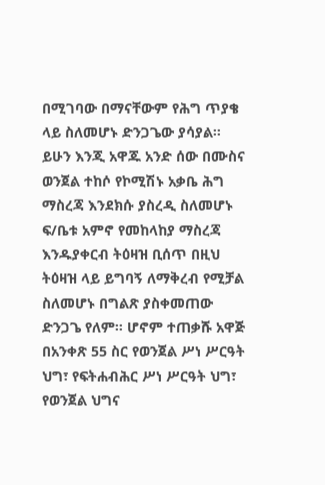በሚገባው በማናቸውም የሕግ ጥያቄ ላይ ስለመሆኑ ድንጋጌው ያሳያል። ይሁን እንጂ አዋጁ አንድ ሰው በሙስና ወንጀል ተከሶ የኮሚሽኑ አቃቤ ሕግ ማስረጃ እንደክሱ ያስረዲ ስለመሆኑ ፍ/ቤቱ አምኖ የመከላከያ ማስረጃ እንዱያቀርብ ትዕዛዝ ቢሰጥ በዚህ ትዕዛዝ ላይ ይግባኝ ለማቅረብ የሚቻል ስለመሆኑ በግልጽ ያስቀመጠው ድንጋጌ የለም። ሆኖም ተጠቃሹ አዋጅ በአንቀጽ 55 ስር የወንጀል ሥነ ሥርዓት ህግ፣ የፍትሐብሕር ሥነ ሥርዓት ህግ፣ የወንጀል ህግና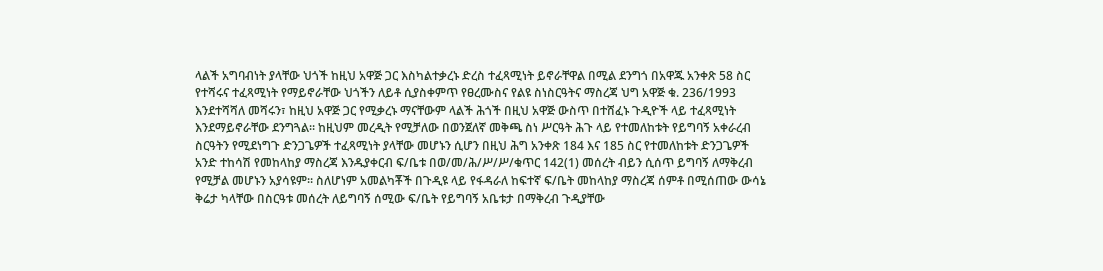ላልች አግባብነት ያላቸው ህጎች ከዚህ አዋጅ ጋር እስካልተቃረኑ ድረስ ተፈጻሚነት ይኖራቸዋል በሚል ደንግጎ በአዋጁ አንቀጽ 58 ስር የተሻሩና ተፈጻሚነት የማይኖራቸው ህጎችን ለይቶ ሲያስቀምጥ የፀረሙስና የልዩ ስነስርዓትና ማስረጃ ህግ አዋጅ ቁ. 236/1993 እንደተሻሻለ መሻሩን፣ ከዚህ አዋጅ ጋር የሚቃረኑ ማናቸውም ላልች ሕጎች በዚህ አዋጅ ውስጥ በተሸፈኑ ጉዲዮች ላይ ተፈጻሚነት እንደማይኖራቸው ደንግጓል። ከዚህም መረዲት የሚቻለው በወንጀለኛ መቅጫ ስነ ሥርዓት ሕጉ ላይ የተመለከቱት የይግባኝ አቀራረብ ስርዓትን የሚደነግጉ ድንጋጌዎች ተፈጻሚነት ያላቸው መሆኑን ሲሆን በዚህ ሕግ አንቀጽ 184 እና 185 ስር የተመለከቱት ድንጋጌዎች አንድ ተከሳሽ የመከላከያ ማስረጃ እንዱያቀርብ ፍ/ቤቱ በወ/መ/ሕ/ሥ/ሥ/ቁጥር 142(1) መሰረት ብይን ሲሰጥ ይግባኝ ለማቅረብ የሚቻል መሆኑን አያሳዩም። ስለሆነም አመልካቾች በጉዲዩ ላይ የፋዳራለ ከፍተኛ ፍ/ቤት መከላከያ ማስረጃ ሰምቶ በሚሰጠው ውሳኔ ቅሬታ ካላቸው በስርዓቱ መሰረት ለይግባኝ ሰሚው ፍ/ቤት የይግባኝ አቤቱታ በማቅረብ ጉዲያቸው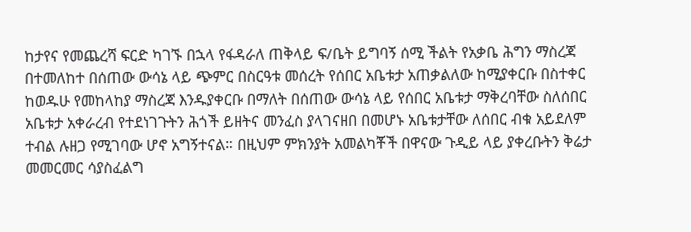ከታየና የመጨረሻ ፍርድ ካገኙ በኋላ የፋዳራለ ጠቅላይ ፍ/ቤት ይግባኝ ሰሚ ችልት የአቃቤ ሕግን ማስረጃ በተመለከተ በሰጠው ውሳኔ ላይ ጭምር በስርዓቱ መሰረት የሰበር አቤቱታ አጠቃልለው ከሚያቀርቡ በስተቀር ከወዱሁ የመከላከያ ማስረጃ እንዱያቀርቡ በማለት በሰጠው ውሳኔ ላይ የሰበር አቤቱታ ማቅረባቸው ስለሰበር አቤቱታ አቀራረብ የተደነገጉትን ሕጎች ይዘትና መንፈስ ያላገናዘበ በመሆኑ አቤቱታቸው ለሰበር ብቁ አይደለም ተብል ሉዘጋ የሚገባው ሆኖ አግኝተናል። በዚህም ምክንያት አመልካቾች በዋናው ጉዲይ ላይ ያቀረቡትን ቅሬታ መመርመር ሳያስፈልግ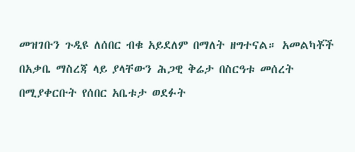መዝገቡን ጉዲዩ ለሰበር ብቁ አይደለም በማለት ዘግተናል። አመልካቾች በአቃቤ ማስረጃ ላይ ያላቸውን ሕጋዊ ቅሬታ በስርዓቱ መሰረት በሚያቀርቡት የሰበር አቤቱታ ወደፉት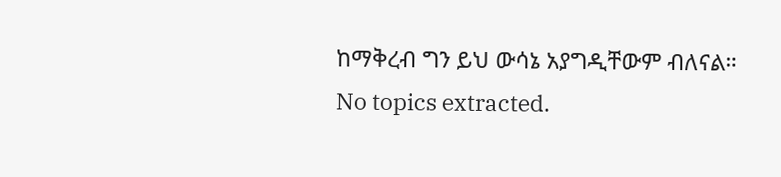ከማቅረብ ግን ይህ ውሳኔ አያግዲቸውም ብለናል።
No topics extracted.